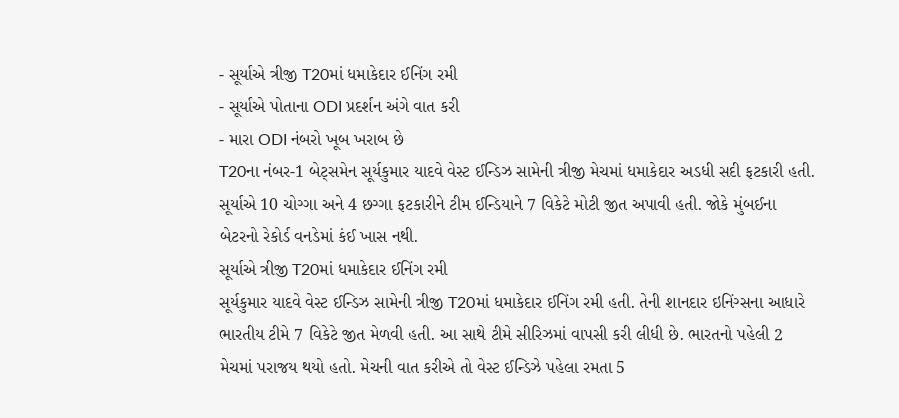- સૂર્યાએ ત્રીજી T20માં ધમાકેદાર ઈનિંગ રમી
- સૂર્યાએ પોતાના ODI પ્રદર્શન અંગે વાત કરી
- મારા ODI નંબરો ખૂબ ખરાબ છે
T20ના નંબર-1 બેટ્સમેન સૂર્યકુમાર યાદવે વેસ્ટ ઈન્ડિઝ સામેની ત્રીજી મેચમાં ધમાકેદાર અડધી સદી ફટકારી હતી. સૂર્યાએ 10 ચોગ્ગા અને 4 છગ્ગા ફટકારીને ટીમ ઈન્ડિયાને 7 વિકેટે મોટી જીત અપાવી હતી. જોકે મુંબઈના બેટરનો રેકોર્ડ વનડેમાં કંઈ ખાસ નથી.
સૂર્યાએ ત્રીજી T20માં ધમાકેદાર ઈનિંગ રમી
સૂર્યકુમાર યાદવે વેસ્ટ ઈન્ડિઝ સામેની ત્રીજી T20માં ધમાકેદાર ઈનિંગ રમી હતી. તેની શાનદાર ઇનિંગ્સના આધારે ભારતીય ટીમે 7 વિકેટે જીત મેળવી હતી. આ સાથે ટીમે સીરિઝમાં વાપસી કરી લીધી છે. ભારતનો પહેલી 2 મેચમાં પરાજય થયો હતો. મેચની વાત કરીએ તો વેસ્ટ ઈન્ડિઝે પહેલા રમતા 5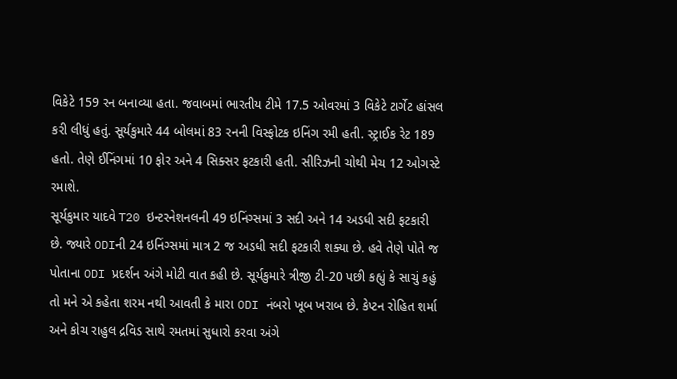વિકેટે 159 રન બનાવ્યા હતા. જવાબમાં ભારતીય ટીમે 17.5 ઓવરમાં 3 વિકેટે ટાર્ગેટ હાંસલ કરી લીધું હતું. સૂર્યકુમારે 44 બોલમાં 83 રનની વિસ્ફોટક ઇનિંગ રમી હતી. સ્ટ્રાઈક રેટ 189 હતો. તેણે ઈનિંગમાં 10 ફોર અને 4 સિક્સર ફટકારી હતી. સીરિઝની ચોથી મેચ 12 ઓગસ્ટે રમાશે.
સૂર્યકુમાર યાદવે T20 ઇન્ટરનેશનલની 49 ઇનિંગ્સમાં 3 સદી અને 14 અડધી સદી ફટકારી છે. જ્યારે ODIની 24 ઇનિંગ્સમાં માત્ર 2 જ અડધી સદી ફટકારી શક્યા છે. હવે તેણે પોતે જ પોતાના ODI પ્રદર્શન અંગે મોટી વાત કહી છે. સૂર્યકુમારે ત્રીજી ટી-20 પછી કહ્યું કે સાચું કહું તો મને એ કહેતા શરમ નથી આવતી કે મારા ODI નંબરો ખૂબ ખરાબ છે. કેપ્ટન રોહિત શર્મા અને કોચ રાહુલ દ્રવિડ સાથે રમતમાં સુધારો કરવા અંગે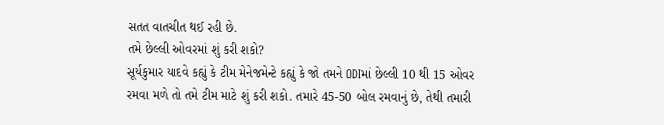સતત વાતચીત થઈ રહી છે.
તમે છેલ્લી ઓવરમાં શું કરી શકો?
સૂર્યકુમાર યાદવે કહ્યું કે ટીમ મેનેજમેન્ટે કહ્યું કે જો તમને ODIમાં છેલ્લી 10 થી 15 ઓવર રમવા મળે તો તમે ટીમ માટે શું કરી શકો. તમારે 45-50 બોલ રમવાનું છે, તેથી તમારી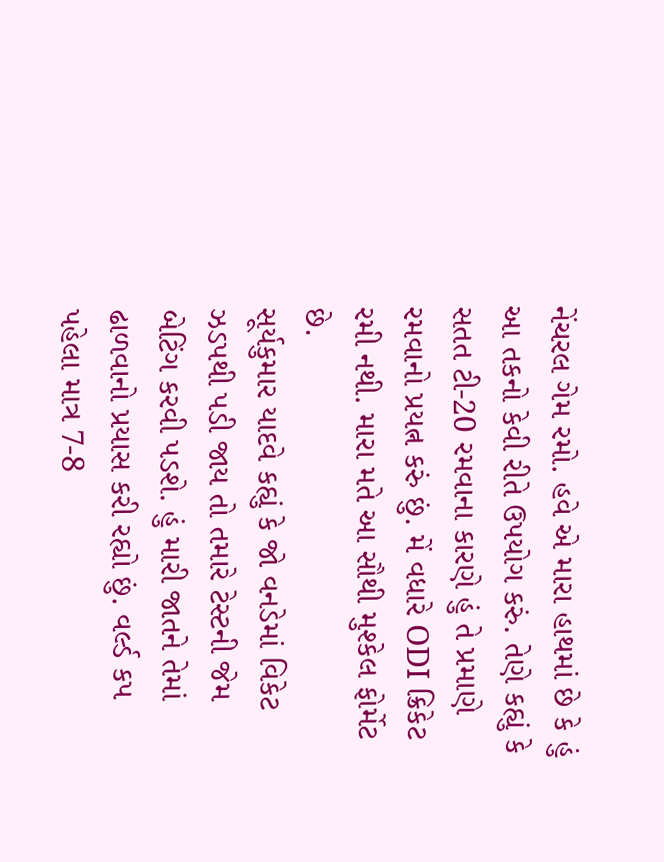નેંચરલ ગેમ રમો. હવે એ મારા હાથમાં છે કે હું આ તકનો કેવી રીતે ઉપયોગ કરું. તેણે કહ્યું કે સતત ટી-20 રમવાના કારણે હું તે પ્રમાણે રમવાનો પ્રયત્ન કરું છું. મેં વધારે ODI ક્રિકેટ રમી નથી. મારા મતે આ સૌથી મુશ્કેલ ફોર્મેટ છે.
સૂર્યકુમાર યાદવે કહ્યું કે જો વનડેમાં વિકેટ ઝડપથી પડી જાય તો તમારે ટેસ્ટની જેમ બેટિંગ કરવી પડશે. હું મારી જાતને તેમાં ઢાળવાનો પ્રયાસ કરી રહ્યો છું. વર્લ્ડ કપ પહેલા માત્ર 7-8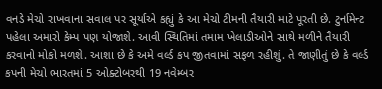વનડે મેચો રાખવાના સવાલ પર સૂર્યાએ કહ્યું કે આ મેચો ટીમની તૈયારી માટે પૂરતી છે. ટુર્નામેન્ટ પહેલા અમારો કેમ્પ પણ યોજાશે. આવી સ્થિતિમાં તમામ ખેલાડીઓને સાથે મળીને તૈયારી કરવાનો મોકો મળશે. આશા છે કે અમે વર્લ્ડ કપ જીતવામાં સફળ રહીશું. તે જાણીતું છે કે વર્લ્ડ કપની મેચો ભારતમાં 5 ઓક્ટોબરથી 19 નવેમ્બર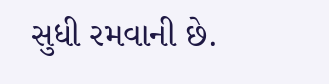સુધી રમવાની છે.